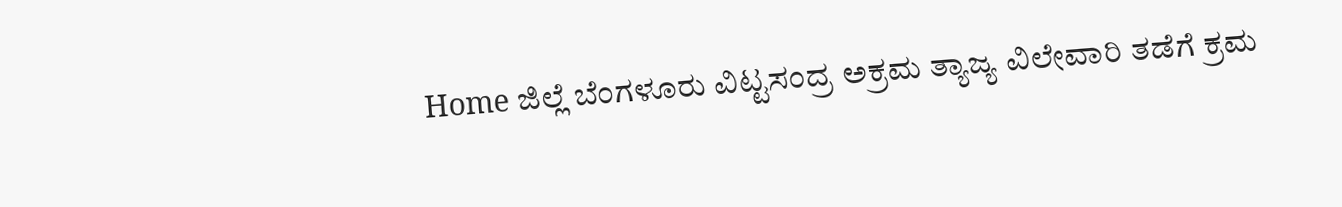Home ಜಿಲ್ಲೆ ಬೆಂಗಳೂರು ವಿಟ್ಟಸಂದ್ರ ಅಕ್ರಮ ತ್ಯಾಜ್ಯ ವಿಲೇವಾರಿ ತಡೆಗೆ ಕ್ರಮ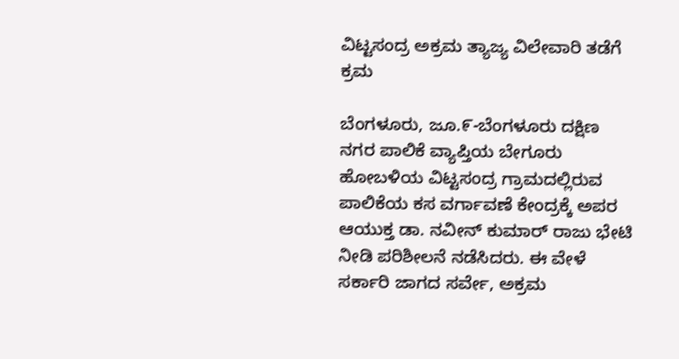ವಿಟ್ಟಸಂದ್ರ ಅಕ್ರಮ ತ್ಯಾಜ್ಯ ವಿಲೇವಾರಿ ತಡೆಗೆ ಕ್ರಮ

ಬೆಂಗಳೂರು, ಜೂ.೯-ಬೆಂಗಳೂರು ದಕ್ಷಿಣ ನಗರ ಪಾಲಿಕೆ ವ್ಯಾಪ್ತಿಯ ಬೇಗೂರು ಹೋಬಳಿಯ ವಿಟ್ಟಸಂದ್ರ ಗ್ರಾಮದಲ್ಲಿರುವ ಪಾಲಿಕೆಯ ಕಸ ವರ್ಗಾವಣೆ ಕೇಂದ್ರಕ್ಕೆ ಅಪರ ಆಯುಕ್ತ ಡಾ. ನವೀನ್ ಕುಮಾರ್ ರಾಜು ಭೇಟಿ ನೀಡಿ ಪರಿಶೀಲನೆ ನಡೆಸಿದರು. ಈ ವೇಳೆ ಸರ್ಕಾರಿ ಜಾಗದ ಸರ್ವೇ, ಅಕ್ರಮ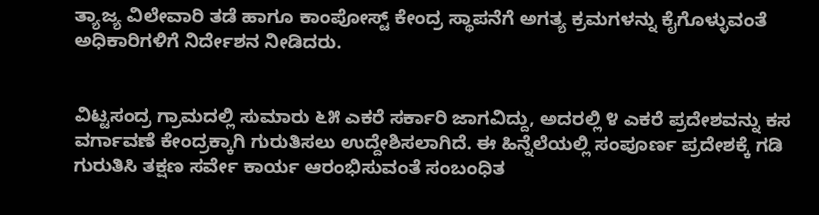ತ್ಯಾಜ್ಯ ವಿಲೇವಾರಿ ತಡೆ ಹಾಗೂ ಕಾಂಪೋಸ್ಟ್ ಕೇಂದ್ರ ಸ್ಥಾಪನೆಗೆ ಅಗತ್ಯ ಕ್ರಮಗಳನ್ನು ಕೈಗೊಳ್ಳುವಂತೆ ಅಧಿಕಾರಿಗಳಿಗೆ ನಿರ್ದೇಶನ ನೀಡಿದರು.


ವಿಟ್ಟಸಂದ್ರ ಗ್ರಾಮದಲ್ಲಿ ಸುಮಾರು ೬೫ ಎಕರೆ ಸರ್ಕಾರಿ ಜಾಗವಿದ್ದು, ಅದರಲ್ಲಿ ೪ ಎಕರೆ ಪ್ರದೇಶವನ್ನು ಕಸ ವರ್ಗಾವಣೆ ಕೇಂದ್ರಕ್ಕಾಗಿ ಗುರುತಿಸಲು ಉದ್ದೇಶಿಸಲಾಗಿದೆ. ಈ ಹಿನ್ನೆಲೆಯಲ್ಲಿ ಸಂಪೂರ್ಣ ಪ್ರದೇಶಕ್ಕೆ ಗಡಿ ಗುರುತಿಸಿ ತಕ್ಷಣ ಸರ್ವೇ ಕಾರ್ಯ ಆರಂಭಿಸುವಂತೆ ಸಂಬಂಧಿತ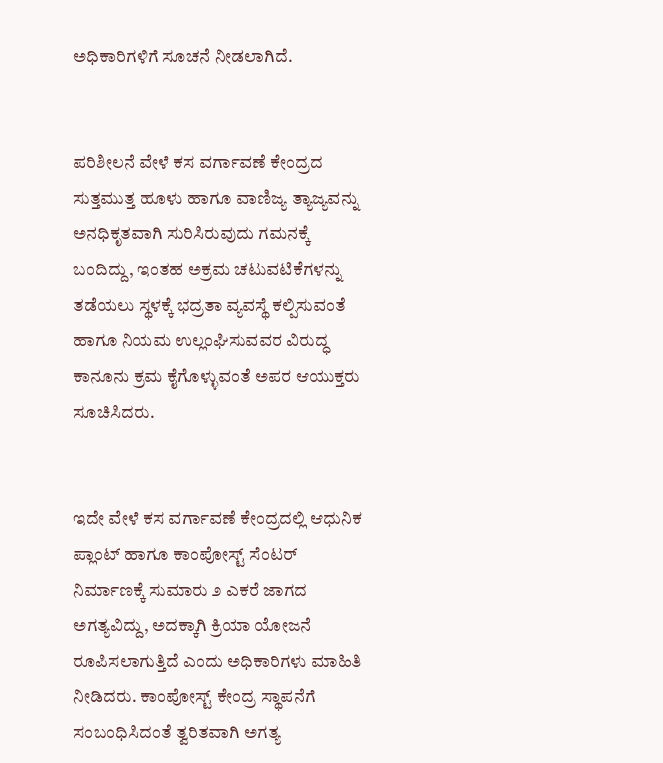ಅಧಿಕಾರಿಗಳಿಗೆ ಸೂಚನೆ ನೀಡಲಾಗಿದೆ.


ಪರಿಶೀಲನೆ ವೇಳೆ ಕಸ ವರ್ಗಾವಣೆ ಕೇಂದ್ರದ ಸುತ್ತಮುತ್ತ ಹೂಳು ಹಾಗೂ ವಾಣಿಜ್ಯ ತ್ಯಾಜ್ಯವನ್ನು ಅನಧಿಕೃತವಾಗಿ ಸುರಿಸಿರುವುದು ಗಮನಕ್ಕೆ ಬಂದಿದ್ದು, ಇಂತಹ ಅಕ್ರಮ ಚಟುವಟಿಕೆಗಳನ್ನು ತಡೆಯಲು ಸ್ಥಳಕ್ಕೆ ಭದ್ರತಾ ವ್ಯವಸ್ಥೆ ಕಲ್ಪಿಸುವಂತೆ ಹಾಗೂ ನಿಯಮ ಉಲ್ಲಂಘಿಸುವವರ ವಿರುದ್ಧ ಕಾನೂನು ಕ್ರಮ ಕೈಗೊಳ್ಳುವಂತೆ ಅಪರ ಆಯುಕ್ತರು ಸೂಚಿಸಿದರು.


ಇದೇ ವೇಳೆ ಕಸ ವರ್ಗಾವಣೆ ಕೇಂದ್ರದಲ್ಲಿ ಆಧುನಿಕ ಪ್ಲಾಂಟ್ ಹಾಗೂ ಕಾಂಪೋಸ್ಟ್ ಸೆಂಟರ್ ನಿರ್ಮಾಣಕ್ಕೆ ಸುಮಾರು ೨ ಎಕರೆ ಜಾಗದ ಅಗತ್ಯವಿದ್ದು, ಅದಕ್ಕಾಗಿ ಕ್ರಿಯಾ ಯೋಜನೆ ರೂಪಿಸಲಾಗುತ್ತಿದೆ ಎಂದು ಅಧಿಕಾರಿಗಳು ಮಾಹಿತಿ ನೀಡಿದರು. ಕಾಂಪೋಸ್ಟ್ ಕೇಂದ್ರ ಸ್ಥಾಪನೆಗೆ ಸಂಬಂಧಿಸಿದಂತೆ ತ್ವರಿತವಾಗಿ ಅಗತ್ಯ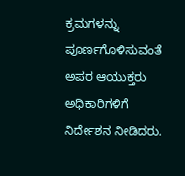ಕ್ರಮಗಳನ್ನು ಪೂರ್ಣಗೊಳಿಸುವಂತೆ ಅಪರ ಆಯುಕ್ತರು ಅಧಿಕಾರಿಗಳಿಗೆ ನಿರ್ದೇಶನ ನೀಡಿದರು.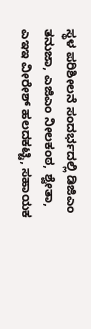ಸ್ಥಳ ಪರಿಶೀಲನೆ ಸಂದರ್ಭದಲ್ಲಿ ಡಿಜಿಎಂ ತನುಜಾ, ಎಜಿಎಂ ನೀಲಕಂಠ, ಶ್ವೇತಾ, ಎಇಇ ವೀರೇಶ್ ಹಲದಕಟ್ಟಿ, ಸಹಾಯಕ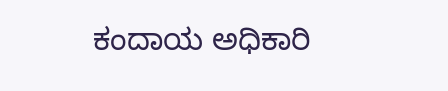ಕಂದಾಯ ಅಧಿಕಾರಿ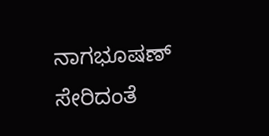ನಾಗಭೂಷಣ್ ಸೇರಿದಂತೆ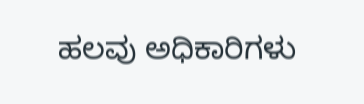ಹಲವು ಅಧಿಕಾರಿಗಳು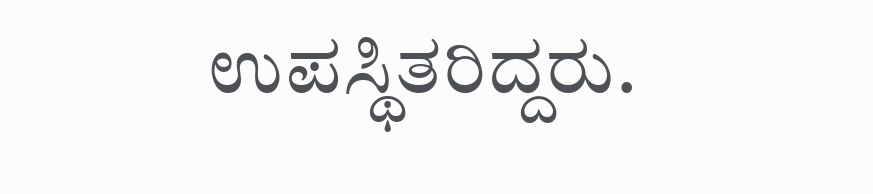ಉಪಸ್ಥಿತರಿದ್ದರು.